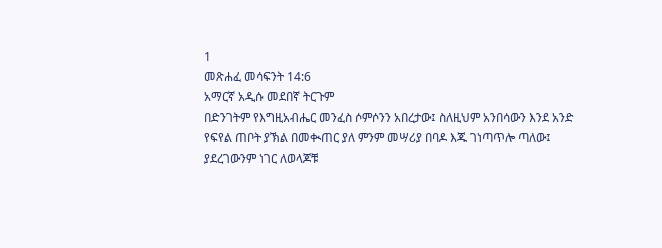1
መጽሐፈ መሳፍንት 14:6
አማርኛ አዲሱ መደበኛ ትርጉም
በድንገትም የእግዚአብሔር መንፈስ ሶምሶንን አበረታው፤ ስለዚህም አንበሳውን እንደ አንድ የፍየል ጠቦት ያኽል በመቊጠር ያለ ምንም መሣሪያ በባዶ እጁ ገነጣጥሎ ጣለው፤ ያደረገውንም ነገር ለወላጆቹ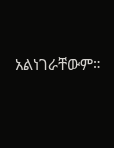አልነገራቸውም።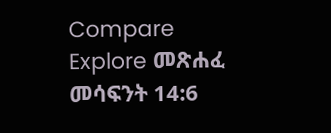Compare
Explore መጽሐፈ መሳፍንት 14:6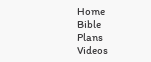Home
Bible
Plans
Videos